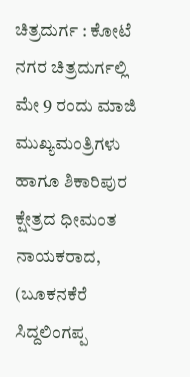ಚಿತ್ರದುರ್ಗ : ಕೋಟೆ ನಗರ ಚಿತ್ರದುರ್ಗಲ್ಲಿ ಮೇ 9 ರಂದು ಮಾಜಿ ಮುಖ್ಯಮಂತ್ರಿಗಳು ಹಾಗೂ ಶಿಕಾರಿಪುರ ಕ್ಷೇತ್ರದ ಧೀಮಂತ ನಾಯಕರಾದ, (ಬೂಕನಕೆರೆ ಸಿದ್ದಲಿಂಗಪ್ಪ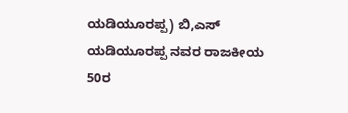ಯಡಿಯೂರಪ್ಪ) ಬಿ,ಎಸ್ ಯಡಿಯೂರಪ್ಪ ನವರ ರಾಜಕೀಯ 50ರ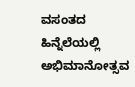ವಸಂತದ ಹಿನ್ನೆಲೆಯಲ್ಲಿ ಅಭಿಮಾನೋತ್ಸವ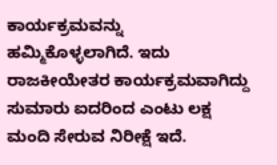ಕಾರ್ಯಕ್ರಮವನ್ನು ಹಮ್ಮಿಕೊಳ್ಳಲಾಗಿದೆ. ಇದು ರಾಜಕೀಯೇತರ ಕಾರ್ಯಕ್ರಮವಾಗಿದ್ದು ಸುಮಾರು ಐದರಿಂದ ಎಂಟು ಲಕ್ಷ ಮಂದಿ ಸೇರುವ ನಿರೀಕ್ಷೆ ಇದೆ.